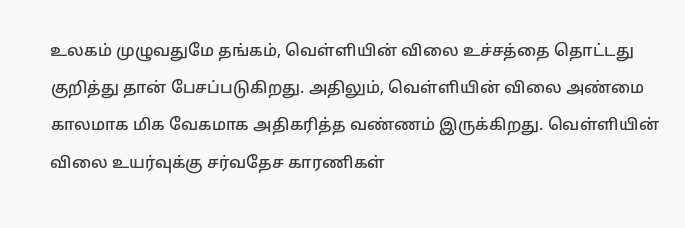உலகம் முழுவதுமே தங்கம், வெள்ளியின் விலை உச்சத்தை தொட்டது குறித்து தான் பேசப்படுகிறது. அதிலும், வெள்ளியின் விலை அண்மை காலமாக மிக வேகமாக அதிகரித்த வண்ணம் இருக்கிறது. வெள்ளியின் விலை உயர்வுக்கு சர்வதேச காரணிகள்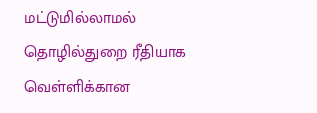மட்டுமில்லாமல் தொழில்துறை ரீதியாக வெள்ளிக்கான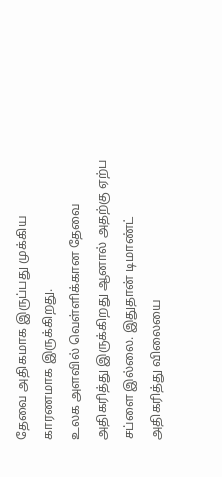தேவை அதிகமாக இருப்பது முக்கிய காரணமாக இருக்கிறது.
உலக அளவில் வெள்ளிக்கான தேவை அதிகரித்து இருக்கிறது ஆனால் அதற்கு ஏற்ப சப்ளை இல்லை. இதுதான் டிமாண்ட் அதிகரித்து விலையை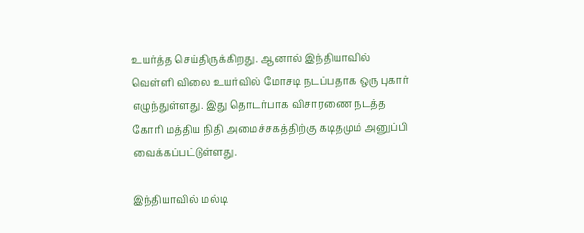உயர்த்த செய்திருக்கிறது. ஆனால் இந்தியாவில் வெள்ளி விலை உயர்வில் மோசடி நடப்பதாக ஒரு புகார் எழுந்துள்ளது. இது தொடர்பாக விசாரணை நடத்த கோரி மத்திய நிதி அமைச்சகத்திற்கு கடிதமும் அனுப்பி வைக்கப்பட்டுள்ளது.

இந்தியாவில் மல்டி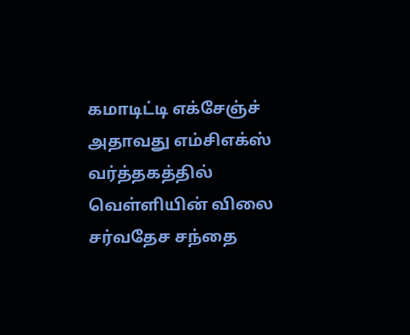கமாடிட்டி எக்சேஞ்ச் அதாவது எம்சிஎக்ஸ் வர்த்தகத்தில் வெள்ளியின் விலை சர்வதேச சந்தை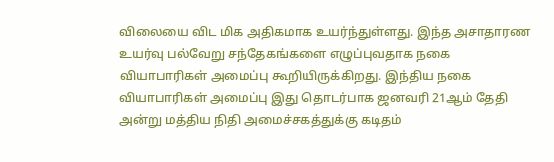விலையை விட மிக அதிகமாக உயர்ந்துள்ளது. இந்த அசாதாரண உயர்வு பல்வேறு சந்தேகங்களை எழுப்புவதாக நகை வியாபாரிகள் அமைப்பு கூறியிருக்கிறது. இந்திய நகை வியாபாரிகள் அமைப்பு இது தொடர்பாக ஜனவரி 21ஆம் தேதி அன்று மத்திய நிதி அமைச்சகத்துக்கு கடிதம்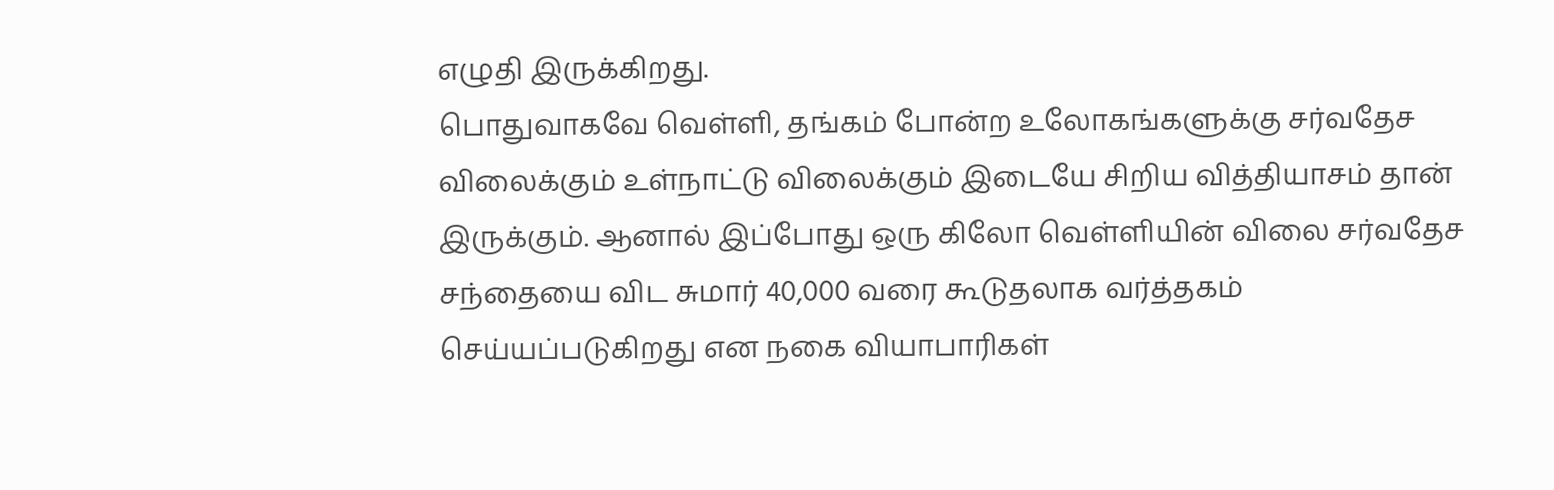எழுதி இருக்கிறது.
பொதுவாகவே வெள்ளி, தங்கம் போன்ற உலோகங்களுக்கு சர்வதேச விலைக்கும் உள்நாட்டு விலைக்கும் இடையே சிறிய வித்தியாசம் தான் இருக்கும். ஆனால் இப்போது ஒரு கிலோ வெள்ளியின் விலை சர்வதேச சந்தையை விட சுமார் 40,000 வரை கூடுதலாக வர்த்தகம் செய்யப்படுகிறது என நகை வியாபாரிகள்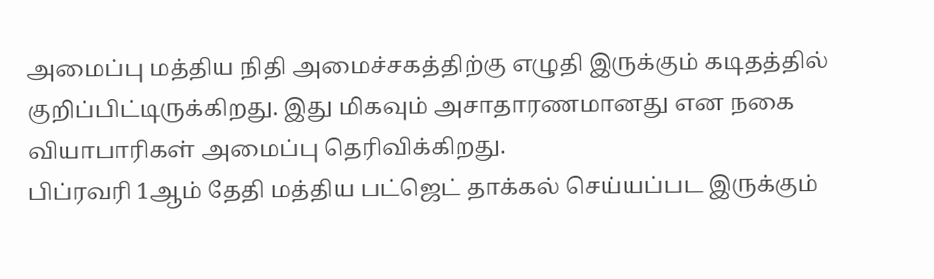அமைப்பு மத்திய நிதி அமைச்சகத்திற்கு எழுதி இருக்கும் கடிதத்தில் குறிப்பிட்டிருக்கிறது. இது மிகவும் அசாதாரணமானது என நகை வியாபாரிகள் அமைப்பு தெரிவிக்கிறது.
பிப்ரவரி 1ஆம் தேதி மத்திய பட்ஜெட் தாக்கல் செய்யப்பட இருக்கும்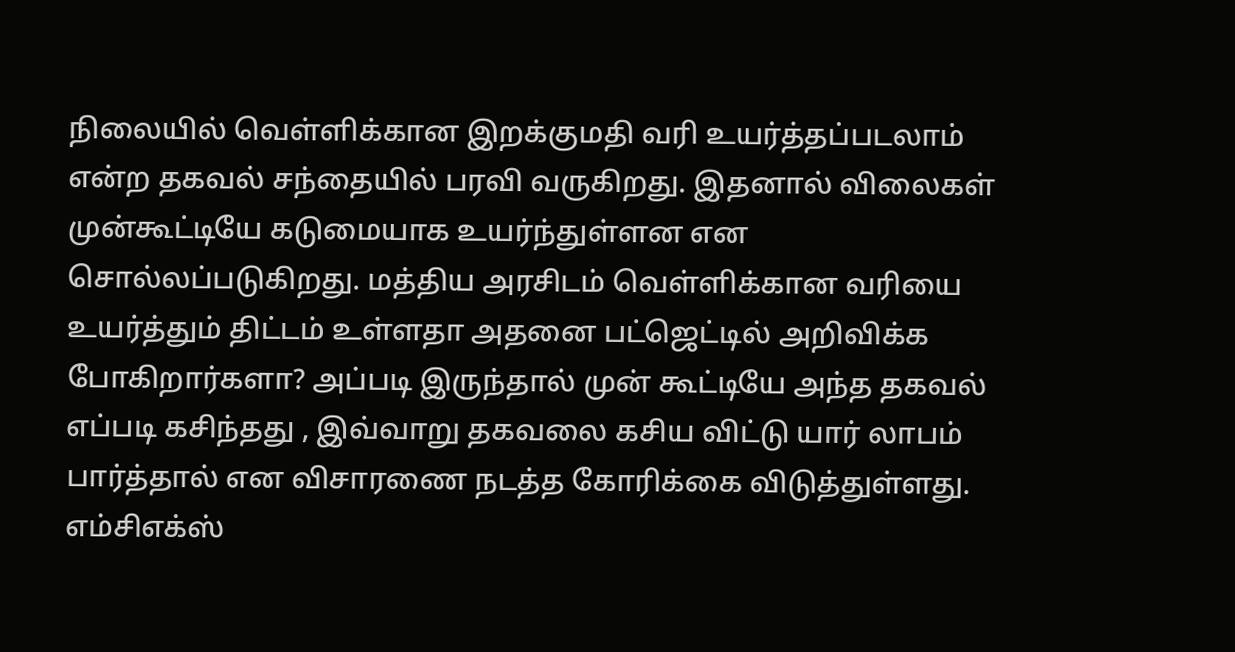நிலையில் வெள்ளிக்கான இறக்குமதி வரி உயர்த்தப்படலாம் என்ற தகவல் சந்தையில் பரவி வருகிறது. இதனால் விலைகள் முன்கூட்டியே கடுமையாக உயர்ந்துள்ளன என சொல்லப்படுகிறது. மத்திய அரசிடம் வெள்ளிக்கான வரியை உயர்த்தும் திட்டம் உள்ளதா அதனை பட்ஜெட்டில் அறிவிக்க போகிறார்களா? அப்படி இருந்தால் முன் கூட்டியே அந்த தகவல் எப்படி கசிந்தது , இவ்வாறு தகவலை கசிய விட்டு யார் லாபம் பார்த்தால் என விசாரணை நடத்த கோரிக்கை விடுத்துள்ளது.
எம்சிஎக்ஸ்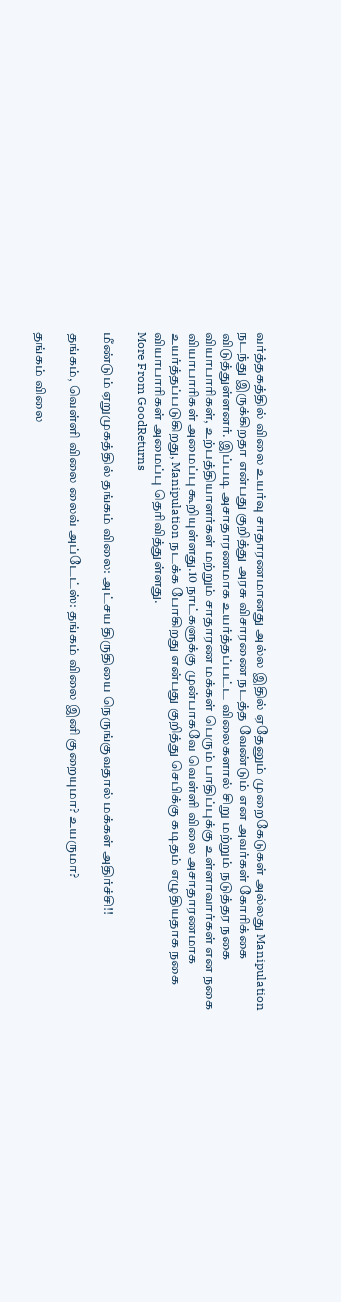வர்த்தகத்தில் விலை உயர்வு சாதாரணமானது அல்ல இதில் ஏதேனும் முறைகேடுகள் அல்லது Manipulation நடந்து இருக்கிறதா என்பது குறித்து அரசு விசாரணை நடத்த வேண்டும் என அவர்கள் கோரிக்கை விடுத்துள்ளனர். இப்படி அசாதாரணமாக உயர்த்தப்பட்ட விலைகளால் சிறு மற்றும் நடுத்தர நகை வியாபாரிகள், உற்பத்தியாளர்கள் மற்றும் சாதாரண மக்கள் பெரும் பாதிப்புக்கு உள்ளாவார்கள் என நகை வியாபாரிகள் அமைப்பு கூறியுள்ளது.10 நாட்களுக்கு முன்பாகவே வெள்ளி விலை அசாதாரணமாக உயர்த்தப்படுகிறது, Manipulation நடக்க போகிறது என்பது குறித்து செபிக்கு கடிதம் எழுதியதாக நகை வியாபாரிகள் அமைப்பு தெரிவித்துள்ளது.
More From GoodReturns

மீண்டும் ஏறுமுகத்தில் தங்கம் விலை: அட்சய திருதியை நெருங்குவதால் மக்கள் அதிர்ச்சி!!

தங்கம், வெள்ளி விலை லைவ் அப்டேட்ஸ்: தங்கம் விலை இனி குறையுமா? உயருமா?

தங்கம் விலை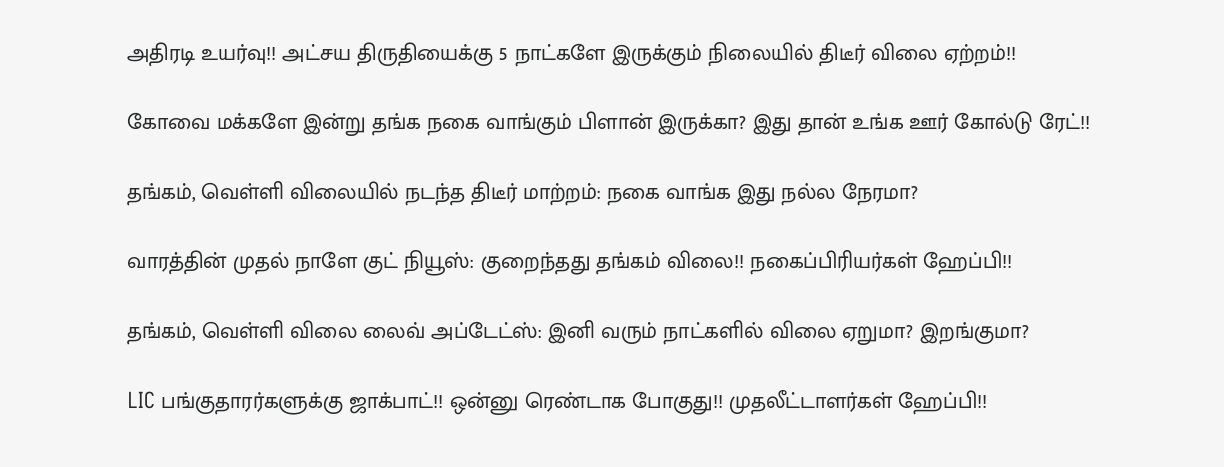அதிரடி உயர்வு!! அட்சய திருதியைக்கு 5 நாட்களே இருக்கும் நிலையில் திடீர் விலை ஏற்றம்!!

கோவை மக்களே இன்று தங்க நகை வாங்கும் பிளான் இருக்கா? இது தான் உங்க ஊர் கோல்டு ரேட்!!

தங்கம், வெள்ளி விலையில் நடந்த திடீர் மாற்றம்: நகை வாங்க இது நல்ல நேரமா?

வாரத்தின் முதல் நாளே குட் நியூஸ்: குறைந்தது தங்கம் விலை!! நகைப்பிரியர்கள் ஹேப்பி!!

தங்கம், வெள்ளி விலை லைவ் அப்டேட்ஸ்: இனி வரும் நாட்களில் விலை ஏறுமா? இறங்குமா?

LIC பங்குதாரர்களுக்கு ஜாக்பாட்!! ஒன்னு ரெண்டாக போகுது!! முதலீட்டாளர்கள் ஹேப்பி!!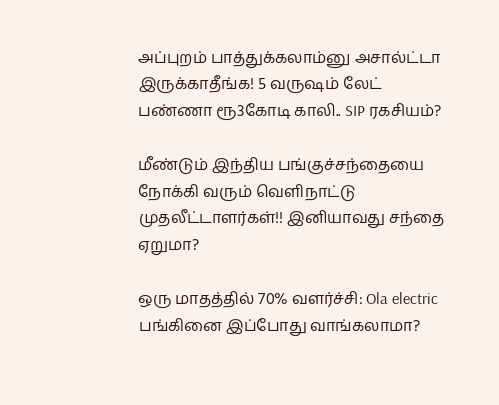அப்புறம் பாத்துக்கலாம்னு அசால்ட்டா இருக்காதீங்க! 5 வருஷம் லேட் பண்ணா ரூ3கோடி காலி.. SIP ரகசியம்?

மீண்டும் இந்திய பங்குச்சந்தையை நோக்கி வரும் வெளிநாட்டு முதலீட்டாளர்கள்!! இனியாவது சந்தை ஏறுமா?

ஒரு மாதத்தில் 70% வளர்ச்சி: Ola electric பங்கினை இப்போது வாங்கலாமா?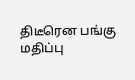திடீரென பங்கு மதிப்பு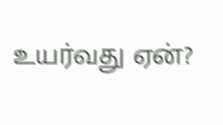உயர்வது ஏன்?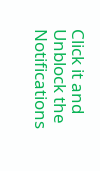Click it and Unblock the Notifications